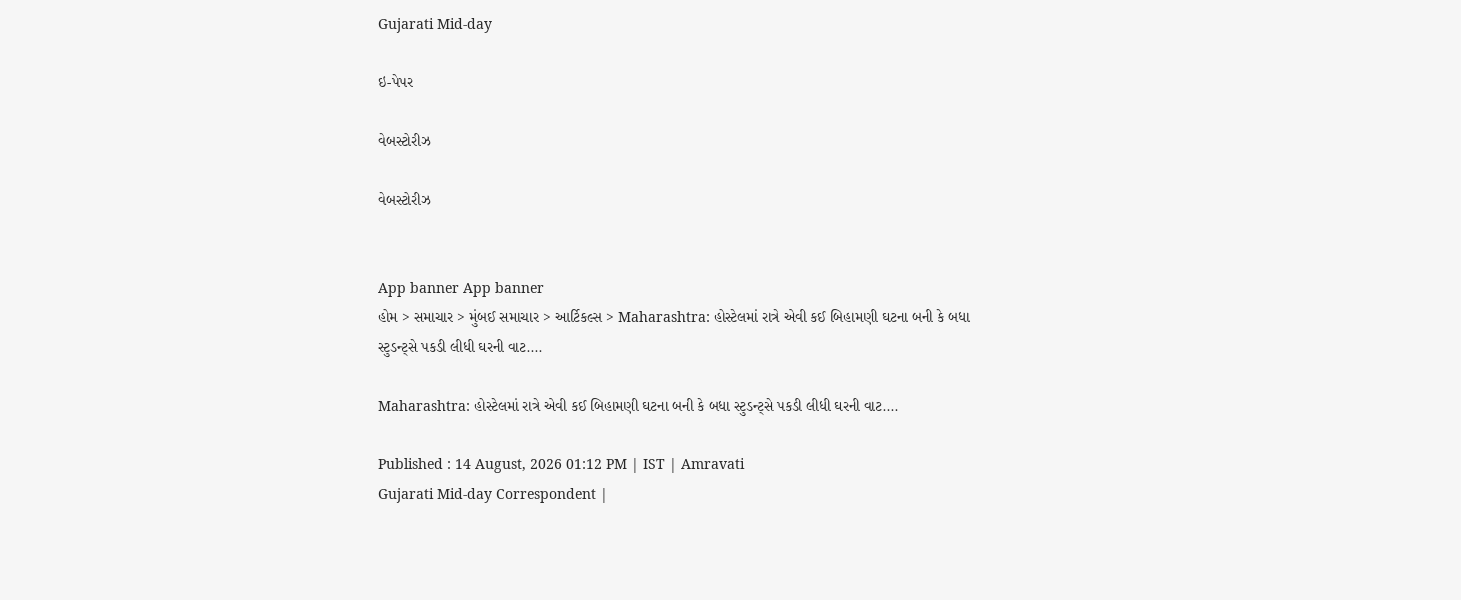Gujarati Mid-day

ઇ-પેપર

વેબસ્ટોરીઝ

વેબસ્ટોરીઝ


App banner App banner
હોમ > સમાચાર > મુંબઈ સમાચાર > આર્ટિકલ્સ > Maharashtra: હોસ્ટેલમાં રાત્રે એવી કઈ બિહામણી ઘટના બની કે બધા સ્ટુડન્ટ્સે પકડી લીધી ઘરની વાટ....

Maharashtra: હોસ્ટેલમાં રાત્રે એવી કઈ બિહામણી ઘટના બની કે બધા સ્ટુડન્ટ્સે પકડી લીધી ઘરની વાટ....

Published : 14 August, 2026 01:12 PM | IST | Amravati
Gujarati Mid-day Correspondent |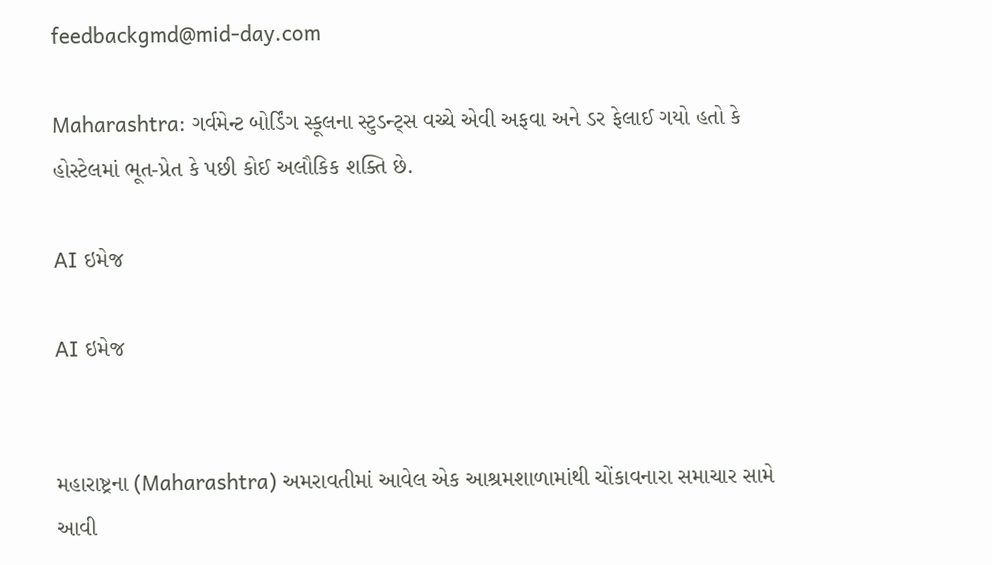feedbackgmd@mid-day.com

Maharashtra: ગર્વમેન્ટ બોર્ડિંગ સ્કૂલના સ્ટુડન્ટ્સ વચ્ચે એવી અફવા અને ડર ફેલાઈ ગયો હતો કે હોસ્ટેલમાં ભૂત-પ્રેત કે પછી કોઈ અલૌકિક શક્તિ છે.

AI ઇમેજ

AI ઇમેજ


મહારાષ્ટ્રના (Maharashtra) અમરાવતીમાં આવેલ એક આશ્રમશાળામાંથી ચોંકાવનારા સમાચાર સામે આવી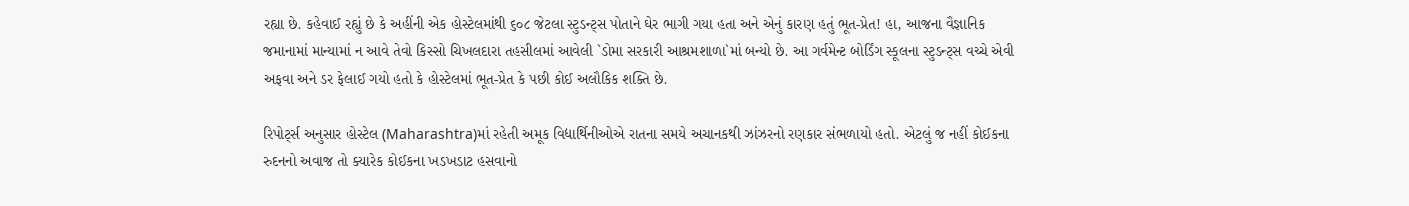રહ્યા છે. કહેવાઈ રહ્યું છે કે અહીંની એક હોસ્ટેલમાંથી ૬૦૮ જેટલા સ્ટુડન્ટ્સ પોતાને ઘેર ભાગી ગયા હતા અને એનું કારણ હતું ભૂત-પ્રેત! હા, આજના વૈજ્ઞાનિક જમાનામાં માન્યામાં ન આવે તેવો કિસ્સો ચિખલદારા તહસીલમાં આવેલી `ડોમા સરકારી આશ્રમશાળા`માં બન્યો છે. આ ગર્વમેન્ટ બોર્ડિંગ સ્કૂલના સ્ટુડન્ટ્સ વચ્ચે એવી અફવા અને ડર ફેલાઈ ગયો હતો કે હોસ્ટેલમાં ભૂત-પ્રેત કે પછી કોઈ અલૌકિક શક્તિ છે.

રિપોર્ટ્સ અનુસાર હોસ્ટેલ (Maharashtra)માં રહેતી અમૂક વિદ્યાર્થિનીઓએ રાતના સમયે અચાનકથી ઝાંઝરનો રણકાર સંભળાયો હતો. એટલું જ નહીં કોઈકના રુદનનો અવાજ તો ક્યારેક કોઈકના ખડખડાટ હસવાનો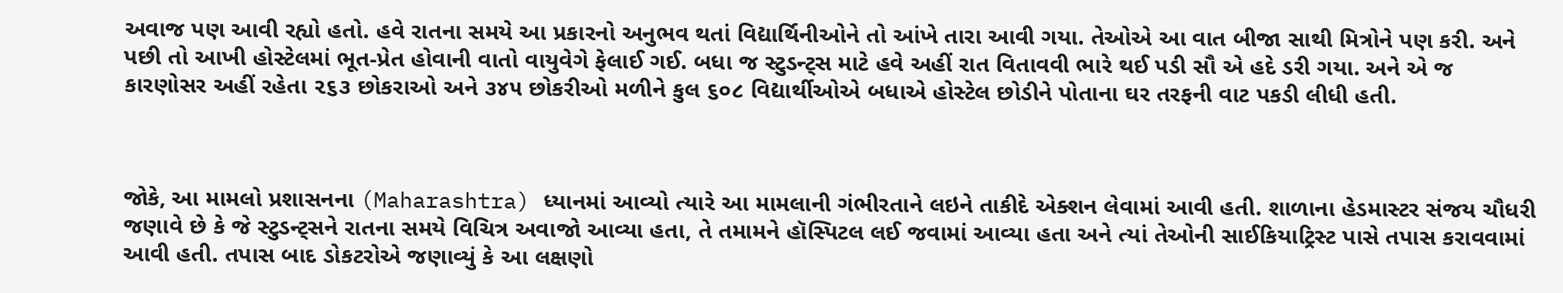અવાજ પણ આવી રહ્યો હતો. હવે રાતના સમયે આ પ્રકારનો અનુભવ થતાં વિદ્યાર્થિનીઓને તો આંખે તારા આવી ગયા. તેઓએ આ વાત બીજા સાથી મિત્રોને પણ કરી. અને પછી તો આખી હોસ્ટેલમાં ભૂત-પ્રેત હોવાની વાતો વાયુવેગે ફેલાઈ ગઈ. બધા જ સ્ટુડન્ટ્સ માટે હવે અહીં રાત વિતાવવી ભારે થઈ પડી સૌ એ હદે ડરી ગયા. અને એ જ કારણોસર અહીં રહેતા ૨૬૩ છોકરાઓ અને ૩૪૫ છોકરીઓ મળીને કુલ ૬૦૮ વિદ્યાર્થીઓએ બધાએ હોસ્ટેલ છોડીને પોતાના ઘર તરફની વાટ પકડી લીધી હતી.



જોકે, આ મામલો પ્રશાસનના (Maharashtra) ધ્યાનમાં આવ્યો ત્યારે આ મામલાની ગંભીરતાને લઇને તાકીદે એક્શન લેવામાં આવી હતી. શાળાના હેડમાસ્ટર સંજય ચૌધરી જણાવે છે કે જે સ્ટુડન્ટ્સને રાતના સમયે વિચિત્ર અવાજો આવ્યા હતા, તે તમામને હૉસ્પિટલ લઈ જવામાં આવ્યા હતા અને ત્યાં તેઓની સાઈકિયાટ્રિસ્ટ પાસે તપાસ કરાવવામાં આવી હતી. તપાસ બાદ ડોકટરોએ જણાવ્યું કે આ લક્ષણો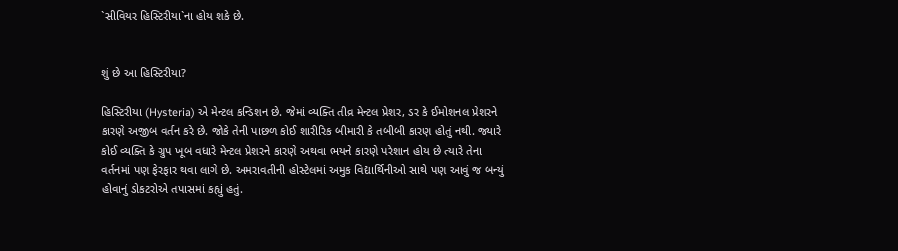`સીવિયર હિસ્ટિરીયા`ના હોય શકે છે.


શું છે આ હિસ્ટિરીયા?

હિસ્ટિરીયા (Hysteria) એ મેન્ટલ કન્ડિશન છે. જેમાં વ્યક્તિ તીવ્ર મેન્ટલ પ્રેશર, ડર કે ઈમોશનલ પ્રેશરને કારણે અજીબ વર્તન કરે છે. જોકે તેની પાછળ કોઈ શારીરિક બીમારી કે તબીબી કારણ હોતું નથી. જ્યારે કોઈ વ્યક્તિ કે ગ્રુપ ખૂબ વધારે મેન્ટલ પ્રેશરને કારણે અથવા ભયને કારણે પરેશાન હોય છે ત્યારે તેના વર્તનમાં પણ ફેરફાર થવા લાગે છે. અમરાવતીની હોસ્ટેલમાં અમુક વિદ્યાર્થિનીઓ સાથે પણ આવું જ બન્યું હોવાનું ડોકટરોએ તપાસમાં કહ્યું હતું.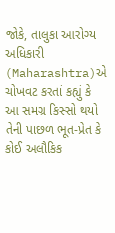જોકે, તાલુકા આરોગ્ય અધિકારી (Maharashtra)એ ચોખવટ કરતાં કહ્યું કે આ સમગ્ર કિસ્સો થયો તેની પાછળ ભૂત-પ્રેત કે કોઈ અલૌકિક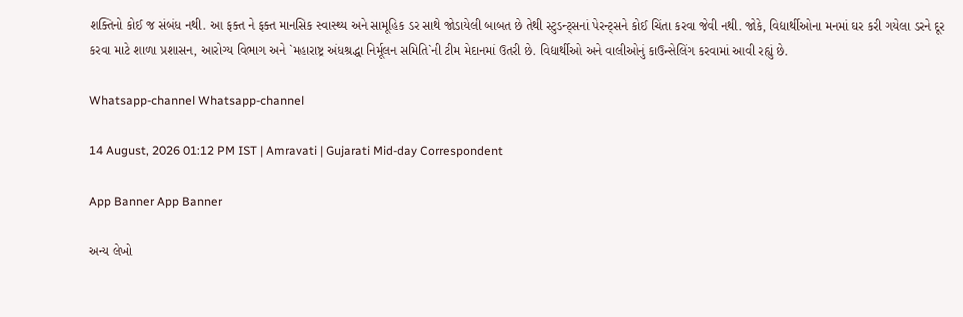શક્તિનો કોઈ જ સંબંધ નથી. આ ફક્ત ને ફક્ત માનસિક સ્વાસ્થ્ય અને સામૂહિક ડર સાથે જોડાયેલી બાબત છે તેથી સ્ટુડન્ટ્સનાં પેરન્ટ્સને કોઈ ચિંતા કરવા જેવી નથી. જોકે, વિદ્યાર્થીઓના મનમાં ઘર કરી ગયેલા ડરને દૂર કરવા માટે શાળા પ્રશાસન, આરોગ્ય વિભાગ અને `મહારાષ્ટ્ર અંધશ્રદ્ધા નિર્મૂલન સમિતિ`ની ટીમ મેદાનમાં ઉતરી છે. વિદ્યાર્થીઓ અને વાલીઓનું કાઉન્સેલિંગ કરવામાં આવી રહ્યું છે.

Whatsapp-channel Whatsapp-channel

14 August, 2026 01:12 PM IST | Amravati | Gujarati Mid-day Correspondent

App Banner App Banner

અન્ય લેખો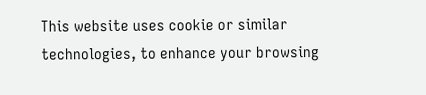This website uses cookie or similar technologies, to enhance your browsing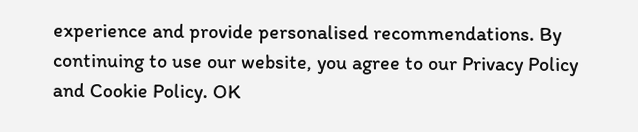experience and provide personalised recommendations. By continuing to use our website, you agree to our Privacy Policy and Cookie Policy. OK